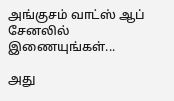அங்குசம் வாட்ஸ் ஆப் சேனலில் இணையுங்கள்...

அது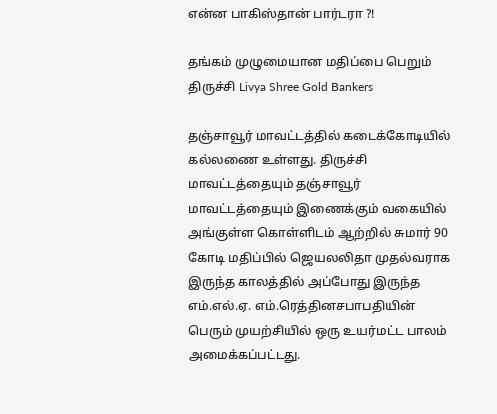என்ன பாகிஸ்தான் பார்டரா ?!

தங்கம் முழுமையான மதிப்பை பெறும் திருச்சி Livya Shree Gold Bankers

தஞ்சாவூர் மாவட்டத்தில் கடைக்கோடியில் கல்லணை உள்ளது. திருச்சி மாவட்டத்தையும் தஞ்சாவூர் மாவட்டத்தையும் இணைக்கும் வகையில் அங்குள்ள கொள்ளிடம் ஆற்றில் சுமார் 90 கோடி மதிப்பில் ஜெயலலிதா முதல்வராக இருந்த காலத்தில் அப்போது இருந்த எம்.எல்.ஏ. எம்.ரெத்தினசபாபதியின் பெரும் முயற்சியில் ஒரு உயர்மட்ட பாலம் அமைக்கப்பட்டது.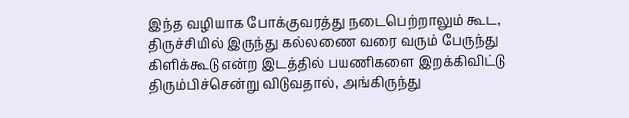இந்த வழியாக போக்குவரத்து நடைபெற்றாலும் கூட, திருச்சியில் இருந்து கல்லணை வரை வரும் பேருந்து கிளிக்கூடு என்ற இடத்தில் பயணிகளை இறக்கிவிட்டு திரும்பிச்சென்று விடுவதால், அங்கிருந்து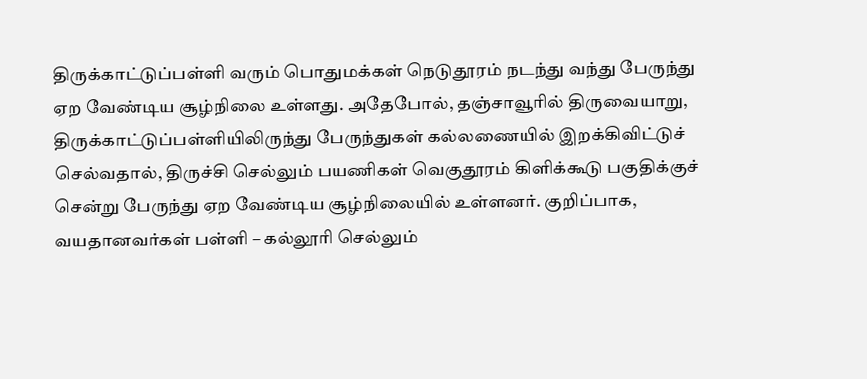திருக்காட்டுப்பள்ளி வரும் பொதுமக்கள் நெடுதூரம் நடந்து வந்து பேருந்து ஏற வேண்டிய சூழ்நிலை உள்ளது. அதேபோல், தஞ்சாவூரில் திருவையாறு, திருக்காட்டுப்பள்ளியிலிருந்து பேருந்துகள் கல்லணையில் இறக்கிவிட்டுச் செல்வதால், திருச்சி செல்லும் பயணிகள் வெகுதூரம் கிளிக்கூடு பகுதிக்குச் சென்று பேருந்து ஏற வேண்டிய சூழ்நிலையில் உள்ளனர். குறிப்பாக, வயதானவர்கள் பள்ளி – கல்லூரி செல்லும்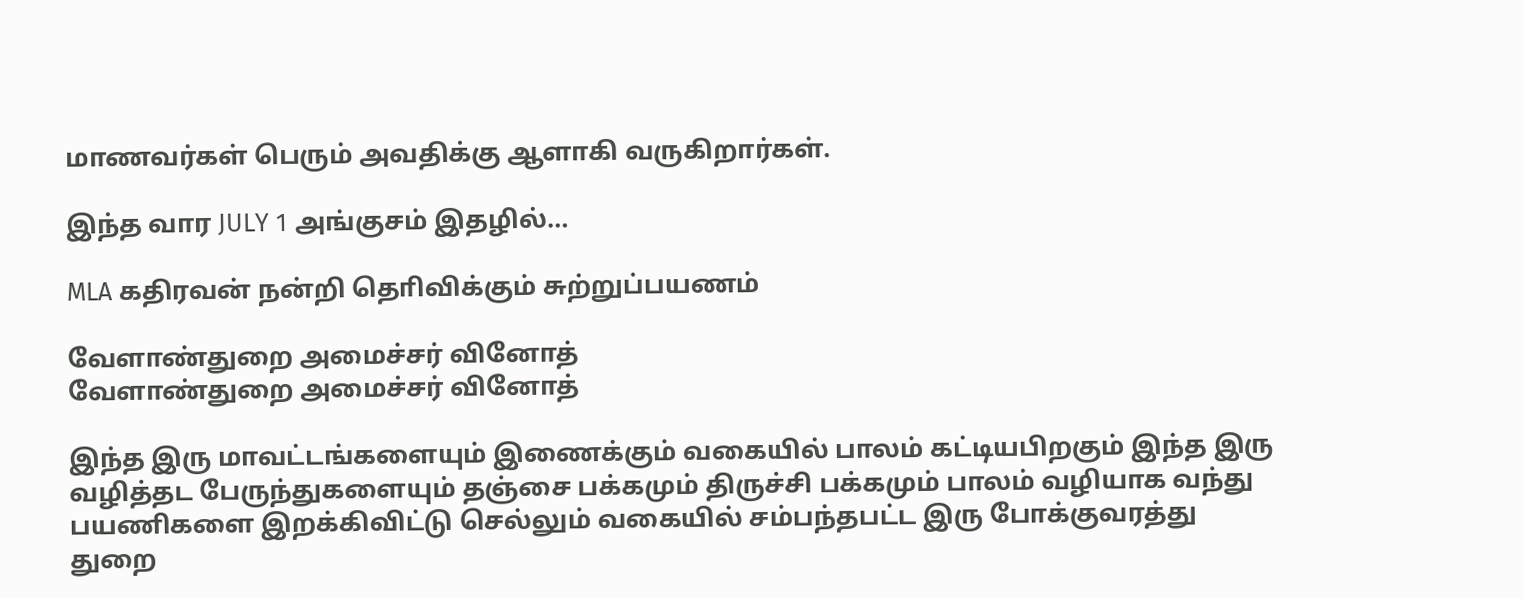மாணவர்கள் பெரும் அவதிக்கு ஆளாகி வருகிறார்கள்.

இந்த வார JULY 1 அங்குசம் இதழில்…

MLA கதிரவன் நன்றி தொிவிக்கும் சுற்றுப்பயணம்

வேளாண்துறை அமைச்சர் வினோத்
வேளாண்துறை அமைச்சர் வினோத்

இந்த இரு மாவட்டங்களையும் இணைக்கும் வகையில் பாலம் கட்டியபிறகும் இந்த இரு வழித்தட பேருந்துகளையும் தஞ்சை பக்கமும் திருச்சி பக்கமும் பாலம் வழியாக வந்து பயணிகளை இறக்கிவிட்டு செல்லும் வகையில் சம்பந்தபட்ட இரு போக்குவரத்து துறை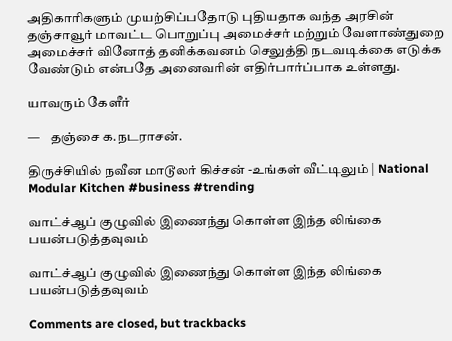அதிகாரிகளும் முயற்சிப்பதோடு புதியதாக வந்த அரசின் தஞ்சாவூர் மாவட்ட பொறுப்பு அமைச்சர் மற்றும் வேளாண்துறை அமைச்சர் வினோத் தனிக்கவனம் செலுத்தி நடவடிக்கை எடுக்க வேண்டும் என்பதே அனைவரின் எதிர்பார்ப்பாக உள்ளது.

யாவரும் கேளீர்

—    தஞ்சை க.நடராசன்.

திருச்சியில் நவீன மாடூலர் கிச்சன் -உங்கள் வீட்டிலும் | National Modular Kitchen #business #trending

வாட்ச்ஆப் குழுவில் இணைந்து கொள்ள இந்த லிங்கை பயன்படுத்தவுவம்

வாட்ச்ஆப் குழுவில் இணைந்து கொள்ள இந்த லிங்கை பயன்படுத்தவுவம்

Comments are closed, but trackbacks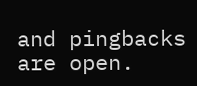and pingbacks are open.